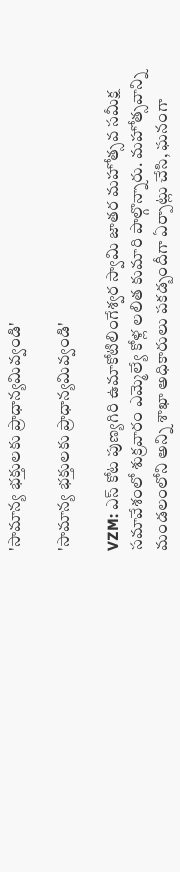'సామాన్య భక్తులకు ప్రాధాన్యమివ్వండి'

'సామాన్య భక్తులకు ప్రాధాన్యమివ్వండి'

VZM: ఎస్ కోట పుణ్యగిరి ఉమాకోటిలింగేశ్వర స్వామి జాతర మహోత్సవ సమీక్ష సమావేశంలో శుక్రవారం ఎమ్మెల్యే కోళ్ల లలిత కుమారి పాల్గొన్నారు. మహోత్సవాన్ని మండలంలోని అన్ని శాఖా అధికారులు పకడ్బందీగా ఏర్పాట్లు చేసి, ఘనంగా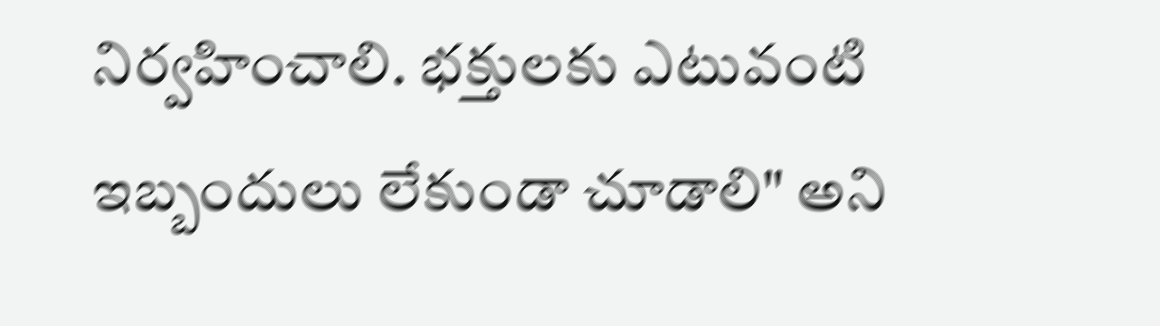నిర్వహించాలి. భక్తులకు ఎటువంటి ఇబ్బందులు లేకుండా చూడాలి" అని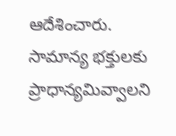ఆదేశించారు. సామాన్య భక్తులకు ప్రాధాన్యమివ్వాలని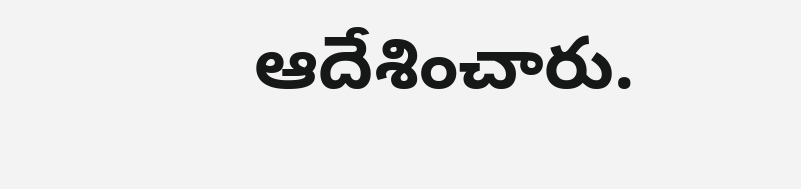ఆదేశించారు.